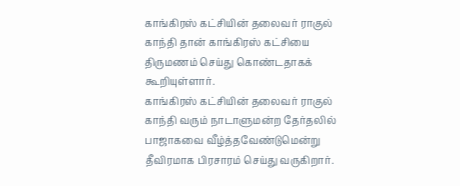காங்கிரஸ் கட்சியின் தலைவர் ராகுல் காந்தி தான் காங்கிரஸ் கட்சியை திருமணம் செய்து கொண்டதாகக் கூறியுள்ளார்.
காங்கிரஸ் கட்சியின் தலைவர் ராகுல் காந்தி வரும் நாடாளுமன்ற தேர்தலில் பாஜாகவை வீழ்த்தவேண்டுமென்று தீவிரமாக பிரசாரம் செய்து வருகிறார்.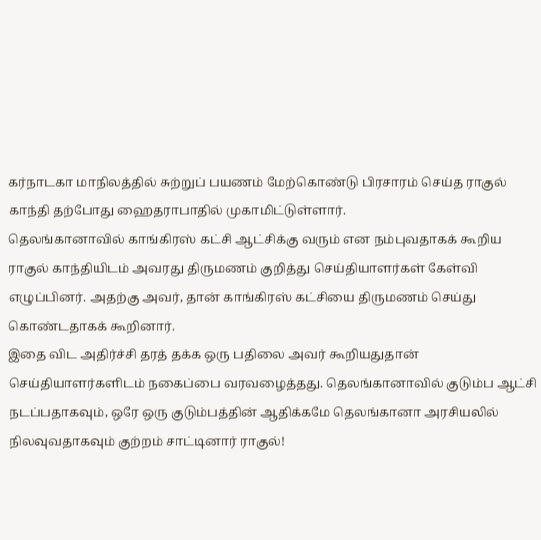கர்நாடகா மாநிலத்தில் சுற்றுப் பயணம் மேற்கொண்டு பிரசாரம் செய்த ராகுல் காந்தி தற்போது ஹைதராபாதில் முகாமிட்டுள்ளார்.
தெலங்கானாவில் காங்கிரஸ் கட்சி ஆட்சிக்கு வரும் என நம்புவதாகக் கூறிய ராகுல் காந்தியிடம் அவரது திருமணம் குறித்து செய்தியாளர்கள் கேள்வி எழுப்பினர். அதற்கு அவர், தான் காங்கிரஸ் கட்சியை திருமணம் செய்து கொண்டதாகக் கூறினார்.
இதை விட அதிர்ச்சி தரத் தக்க ஒரு பதிலை அவர் கூறியதுதான் செய்தியாளர்களிடம் நகைப்பை வரவழைத்தது. தெலங்கானாவில் குடும்ப ஆட்சி நடப்பதாகவும், ஒரே ஒரு குடும்பத்தின் ஆதிக்கமே தெலங்கானா அரசியலில் நிலவுவதாகவும் குற்றம் சாட்டினார் ராகுல்!